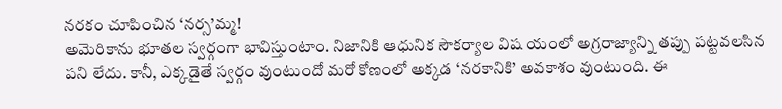నరకం చూపించిన ‘నర్స’మ్మ!
అమెరికాను భూతల స్వర్గంగా భావిస్తుంటాం. నిజానికి ఆధునిక సౌకర్యాల విష యంలో అగ్రరాజ్యాన్ని తప్పు పట్టవలసిన పని లేదు. కానీ, ఎక్కడైతే స్వర్గం వుంటుందో మరో కోణంలో అక్కడ ‘నరకానికి’ అవకాశం వుంటుంది. ఈ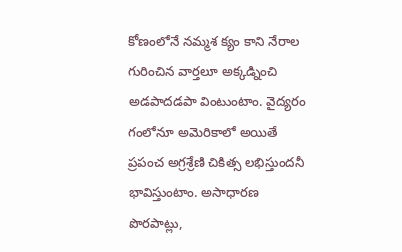కోణంలోనే నమ్మశ క్యం కాని నేరాల గురించిన వార్తలూ అక్కడ్నించి అడపాదడపా వింటుంటాం. వైద్యరం గంలోనూ అమెరికాలో అయితే ప్రపంచ అగ్రశ్రేణి చికిత్స లభిస్తుందనీ భావిస్తుంటాం. అసాధారణ పొరపాట్లు,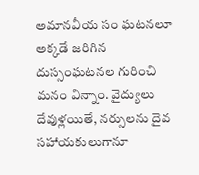అమానవీయ సం ఘటనలూ అక్కడే జరిగిన దుస్సంఘటనల గురించి మనం విన్నాం. వైద్యులు దేవుళ్లయితే, నర్సులను దైవ సహాయకులుగానూ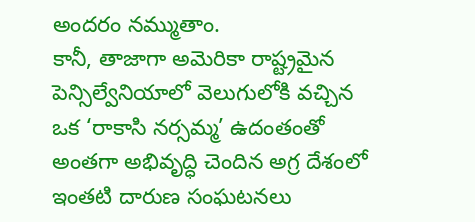అందరం నమ్ముతాం.
కానీ, తాజాగా అమెరికా రాష్ట్రమైన పెన్సిల్వేనియాలో వెలుగులోకి వచ్చిన ఒక ‘రాకాసి నర్సమ్మ’ ఉదంతంతో అంతగా అభివృద్ధి చెందిన అగ్ర దేశంలో ఇంతటి దారుణ సంఘటనలు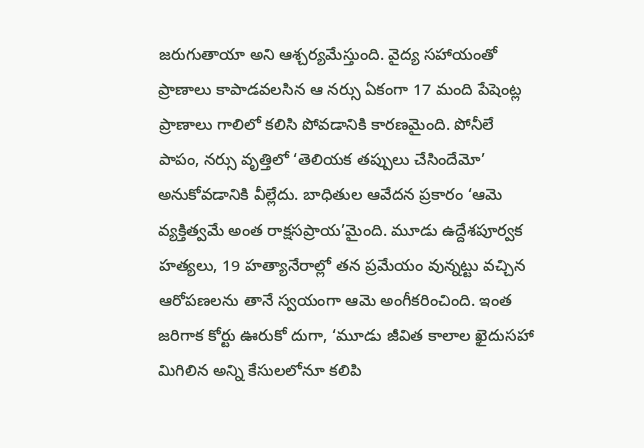జరుగుతాయా అని ఆశ్చర్యమేస్తుంది. వైద్య సహాయంతో ప్రాణాలు కాపాడవలసిన ఆ నర్సు ఏకంగా 17 మంది పేషెంట్ల ప్రాణాలు గాలిలో కలిసి పోవడానికి కారణమైంది. పోనీలే పాపం, నర్సు వృత్తిలో ‘తెలియక తప్పులు చేసిందేమో’ అనుకోవడానికి వీల్లేదు. బాధితుల ఆవేదన ప్రకారం ‘ఆమె వ్యక్తిత్వమే అంత రాక్షసప్రాయ’మైంది. మూడు ఉద్దేశపూర్వక హత్యలు, 19 హత్యానేరాల్లో తన ప్రమేయం వున్నట్టు వచ్చిన ఆరోపణలను తానే స్వయంగా ఆమె అంగీకరించింది. ఇంత జరిగాక కోర్టు ఊరుకో దుగా, ‘మూడు జీవిత కాలాల ఖైదుసహా మిగిలిన అన్ని కేసులలోనూ కలిపి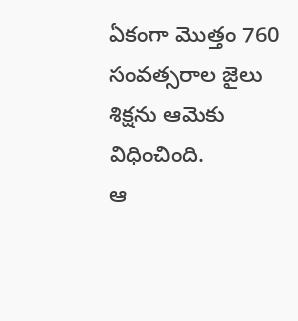ఏకంగా మొత్తం 760 సంవత్సరాల జైలు శిక్షను ఆమెకు విధించింది.
ఆ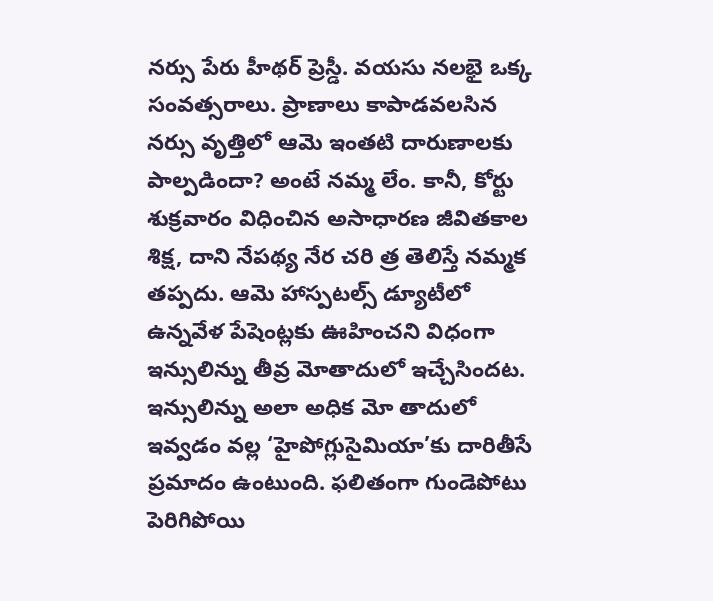నర్సు పేరు హీథర్ ప్రెస్డీ. వయసు నలభై ఒక్క సంవత్సరాలు. ప్రాణాలు కాపాడవలసిన నర్సు వృత్తిలో ఆమె ఇంతటి దారుణాలకు పాల్పడిందా? అంటే నమ్మ లేం. కానీ, కోర్టు శుక్రవారం విధించిన అసాధారణ జీవితకాల శిక్ష, దాని నేపథ్య నేర చరి త్ర తెలిస్తే నమ్మక తప్పదు. ఆమె హాస్పటల్స్ డ్యూటీలో ఉన్నవేళ పేషెంట్లకు ఊహించని విధంగా ఇన్సులిన్ను తీవ్ర మోతాదులో ఇచ్చేసిందట. ఇన్సులిన్ను అలా అధిక మో తాదులో ఇవ్వడం వల్ల ‘హైపోగ్లుసైమియా’కు దారితీసే ప్రమాదం ఉంటుంది. ఫలితంగా గుండెపోటు పెరిగిపోయి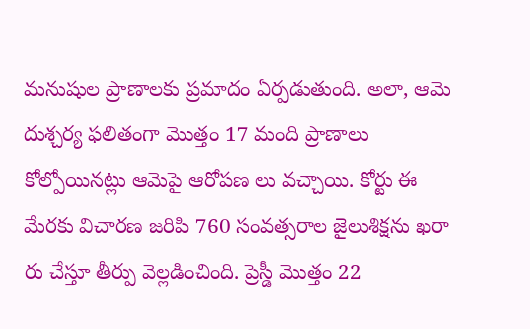మనుషుల ప్రాణాలకు ప్రమాదం ఏర్పడుతుంది. అలా, ఆమె దుశ్చర్య ఫలితంగా మొత్తం 17 మంది ప్రాణాలు కోల్పోయినట్లు ఆమెపై ఆరోపణ లు వచ్చాయి. కోర్టు ఈ మేరకు విచారణ జరిపి 760 సంవత్సరాల జైలుశిక్షను ఖరా రు చేస్తూ తీర్పు వెల్లడించింది. ప్రెస్డీ మొత్తం 22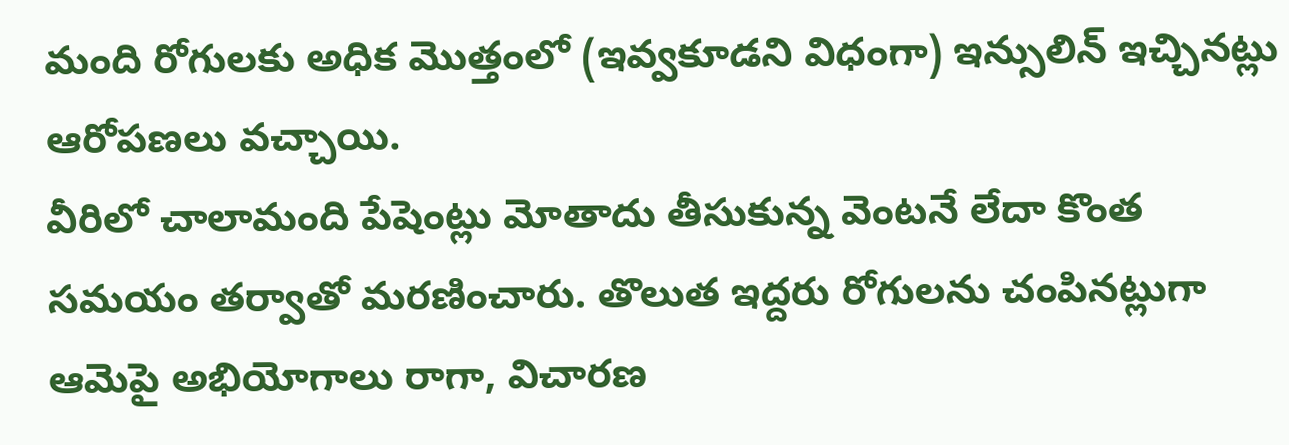మంది రోగులకు అధిక మొత్తంలో (ఇవ్వకూడని విధంగా) ఇన్సులిన్ ఇచ్చినట్లు ఆరోపణలు వచ్చాయి.
వీరిలో చాలామంది పేషెంట్లు మోతాదు తీసుకున్న వెంటనే లేదా కొంత సమయం తర్వాతో మరణించారు. తొలుత ఇద్దరు రోగులను చంపినట్లుగా ఆమెపై అభియోగాలు రాగా, విచారణ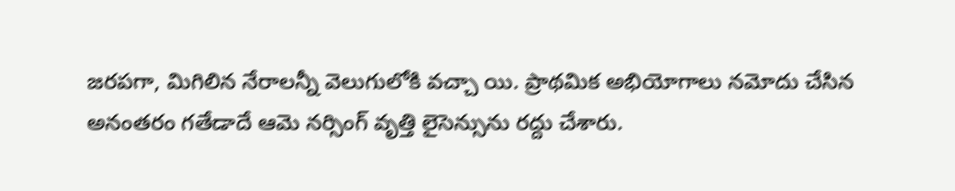జరపగా, మిగిలిన నేరాలన్నీ వెలుగులోకి వచ్చా యి. ప్రాథమిక అభియోగాలు నమోదు చేసిన అనంతరం గతేడాదే ఆమె నర్సింగ్ వృత్తి లైసెన్సును రద్దు చేశారు.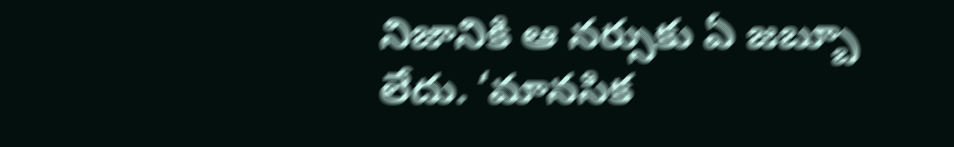నిజానికి ఆ నర్సుకు ఏ జబ్బూ లేదు. ‘మానసిక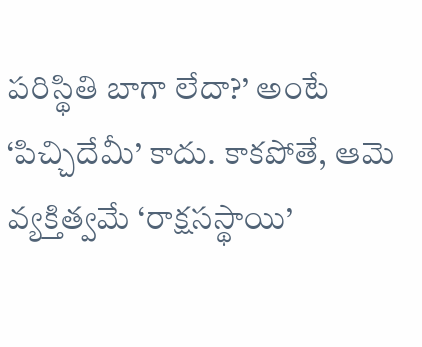పరిస్థితి బాగా లేదా?’ అంటే ‘పిచ్చిదేమీ’ కాదు. కాకపోతే, ఆమె వ్యక్తిత్వమే ‘రాక్షసస్థాయి’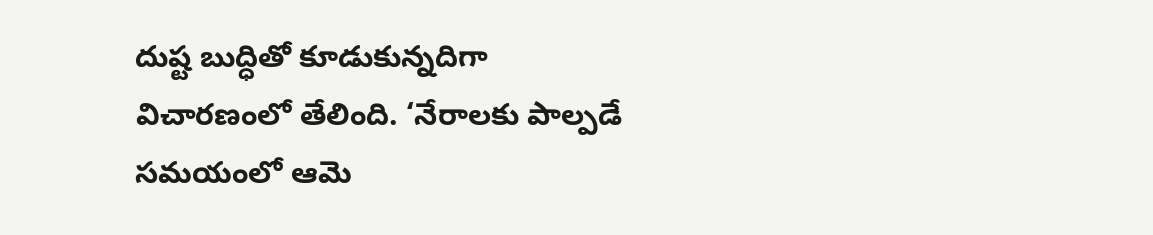దుష్ట బుద్ధితో కూడుకున్నదిగా విచారణంలో తేలింది. ‘నేరాలకు పాల్పడే సమయంలో ఆమె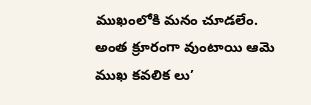ముఖంలోకి మనం చూడలేం. అంత క్రూరంగా వుంటాయి ఆమె ముఖ కవలిక లు’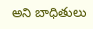అని బాధితులు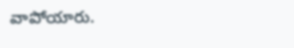వాపోయారు.